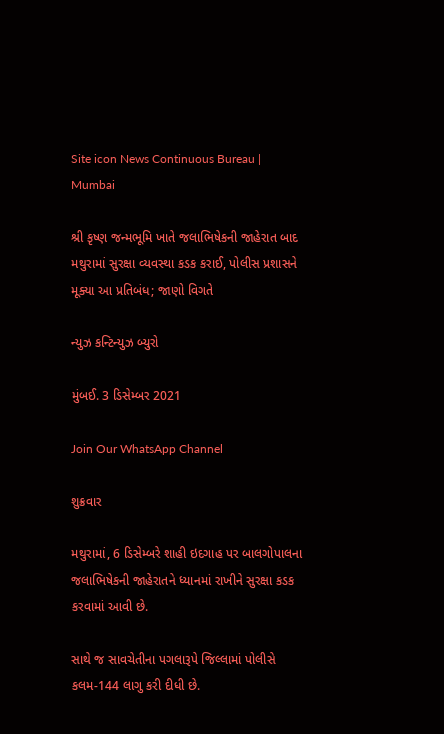Site icon News Continuous Bureau | Mumbai

શ્રી કૃષ્ણ જન્મભૂમિ ખાતે જલાભિષેકની જાહેરાત બાદ મથુરામાં સુરક્ષા વ્યવસ્થા કડક કરાઈ, પોલીસ પ્રશાસને મૂક્યા આ પ્રતિબંધ; જાણો વિગતે

ન્યુઝ કન્ટિન્યુઝ બ્યુરો

મુંબઈ. 3 ડિસેમ્બર 2021

Join Our WhatsApp Channel

શુક્રવાર

મથુરામાં, 6 ડિસેમ્બરે શાહી ઇદગાહ પર બાલગોપાલના જલાભિષેકની જાહેરાતને ધ્યાનમાં રાખીને સુરક્ષા કડક કરવામાં આવી છે.

સાથે જ સાવચેતીના પગલારૂપે જિલ્લામાં પોલીસે કલમ-144 લાગુ કરી દીધી છે.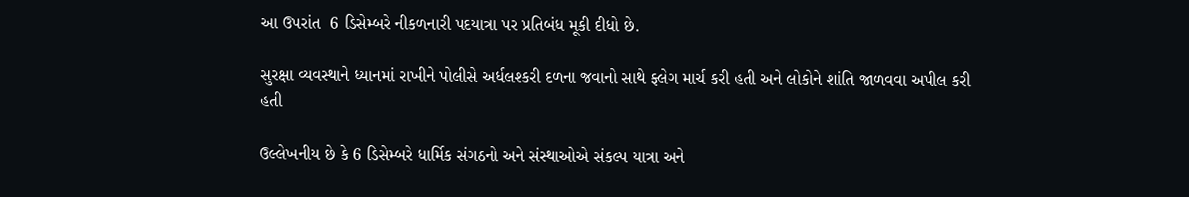આ ઉપરાંત  6 ડિસેમ્બરે નીકળનારી પદયાત્રા પર પ્રતિબંધ મૂકી દીધો છે.

સુરક્ષા વ્યવસ્થાને ધ્યાનમાં રાખીને પોલીસે અર્ધલશ્કરી દળના જવાનો સાથે ફ્લેગ માર્ચ કરી હતી અને લોકોને શાંતિ જાળવવા અપીલ કરી હતી

ઉલ્લેખનીય છે કે 6 ડિસેમ્બરે ધાર્મિક સંગઠનો અને સંસ્થાઓએ સંકલ્પ યાત્રા અને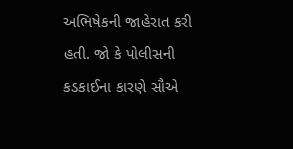અભિષેકની જાહેરાત કરી હતી. જો કે પોલીસની કડકાઈના કારણે સૌએ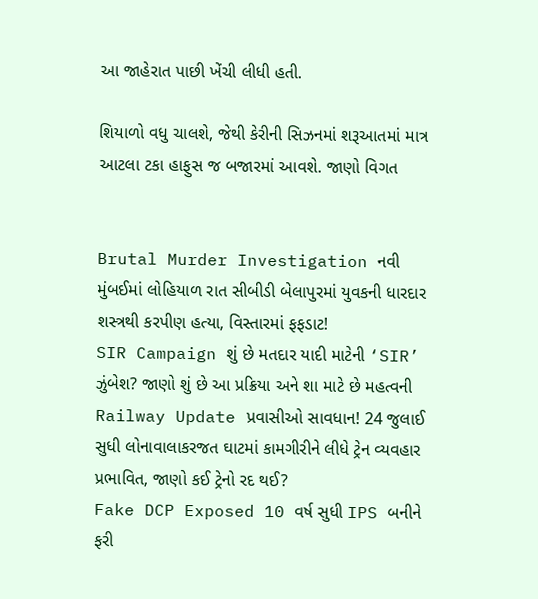આ જાહેરાત પાછી ખેંચી લીધી હતી.

શિયાળો વધુ ચાલશે, જેથી કેરીની સિઝનમાં શરૂઆતમાં માત્ર આટલા ટકા હાફુસ જ બજારમાં આવશે. જાણો વિગત


Brutal Murder Investigation નવી મુંબઈમાં લોહિયાળ રાત સીબીડી બેલાપુરમાં યુવકની ધારદાર શસ્ત્રથી કરપીણ હત્યા, વિસ્તારમાં ફફડાટ!
SIR Campaign શું છે મતદાર યાદી માટેની ‘SIR’ ઝુંબેશ? જાણો શું છે આ પ્રક્રિયા અને શા માટે છે મહત્વની
Railway Update પ્રવાસીઓ સાવધાન! 24 જુલાઈ સુધી લોનાવાલાકરજત ઘાટમાં કામગીરીને લીધે ટ્રેન વ્યવહાર પ્રભાવિત, જાણો કઈ ટ્રેનો રદ થઈ?
Fake DCP Exposed 10 વર્ષ સુધી IPS બનીને ફરી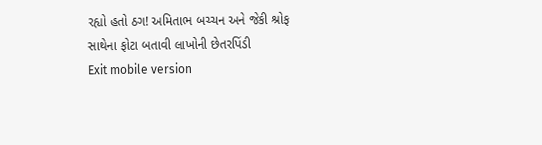રહ્યો હતો ઠગ! અમિતાભ બચ્ચન અને જેકી શ્રોફ સાથેના ફોટા બતાવી લાખોની છેતરપિંડી
Exit mobile version